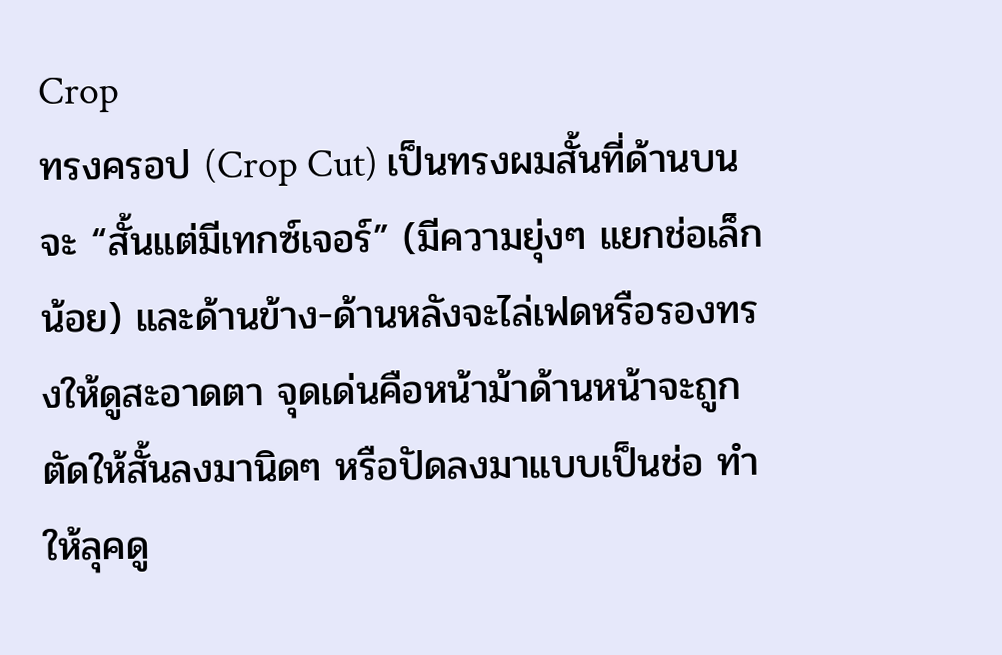Crop
ทรงครอป (Crop Cut) เป็นทรงผมสั้นที่ด้านบนจะ “สั้นแต่มีเทกซ์เจอร์” (มีความยุ่งๆ แยกช่อเล็กน้อย) และด้านข้าง-ด้านหลังจะไล่เฟดหรือรองทรงให้ดูสะอาดตา จุดเด่นคือหน้าม้าด้านหน้าจะถูกตัดให้สั้นลงมานิดๆ หรือปัดลงมาแบบเป็นช่อ ทำให้ลุคดู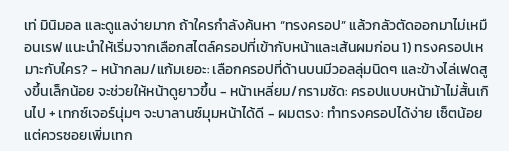เท่ มินิมอล และดูแลง่ายมาก ถ้าใครกำลังค้นหา “ทรงครอป” แล้วกลัวตัดออกมาไม่เหมือนเรฟ แนะนำให้เริ่มจากเลือกสไตล์ครอปที่เข้ากับหน้าและเส้นผมก่อน 1) ทรงครอปเหมาะกับใคร? - หน้ากลม/แก้มเยอะ: เลือกครอปที่ด้านบนมีวอลลุ่มนิดๆ และข้างไล่เฟดสูงขึ้นเล็กน้อย จะช่วยให้หน้าดูยาวขึ้น - หน้าเหลี่ยม/กรามชัด: ครอปแบบหน้าม้าไม่สั้นเกินไป + เทกซ์เจอร์นุ่มๆ จะบาลานซ์มุมหน้าได้ดี - ผมตรง: ทำทรงครอปได้ง่าย เซ็ตน้อย แต่ควรซอยเพิ่มเทก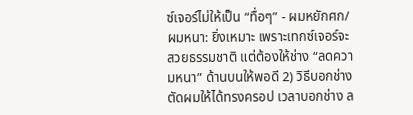ซ์เจอร์ไม่ให้เป็น “ทื่อๆ” - ผมหยักศก/ผมหนา: ยิ่งเหมาะ เพราะเทกซ์เจอร์จะสวยธรรมชาติ แต่ต้องให้ช่าง “ลดความหนา” ด้านบนให้พอดี 2) วิธีบอกช่างตัดผมให้ได้ทรงครอป เวลาบอกช่าง ล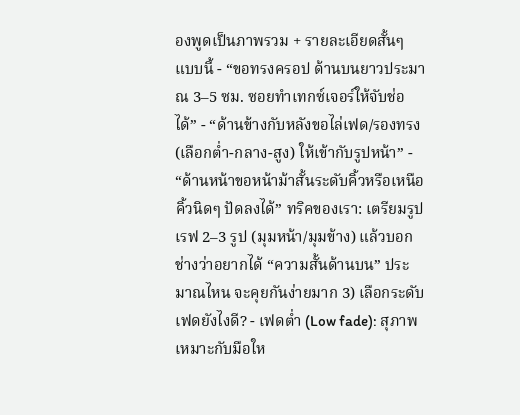องพูดเป็นภาพรวม + รายละเอียดสั้นๆ แบบนี้ - “ขอทรงครอป ด้านบนยาวประมาณ 3–5 ซม. ซอยทำเทกซ์เจอร์ให้จับช่อได้” - “ด้านข้างกับหลังขอไล่เฟด/รองทรง (เลือกต่ำ-กลาง-สูง) ให้เข้ากับรูปหน้า” - “ด้านหน้าขอหน้าม้าสั้นระดับคิ้วหรือเหนือคิ้วนิดๆ ปัดลงได้” ทริคของเรา: เตรียมรูปเรฟ 2–3 รูป (มุมหน้า/มุมข้าง) แล้วบอกช่างว่าอยากได้ “ความสั้นด้านบน” ประมาณไหน จะคุยกันง่ายมาก 3) เลือกระดับเฟดยังไงดี? - เฟดต่ำ (Low fade): สุภาพ เหมาะกับมือให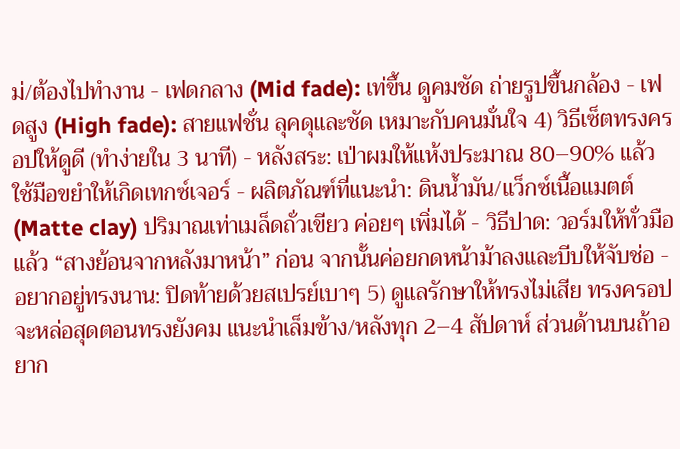ม่/ต้องไปทำงาน - เฟดกลาง (Mid fade): เท่ขึ้น ดูคมชัด ถ่ายรูปขึ้นกล้อง - เฟดสูง (High fade): สายแฟชั่น ลุคดุและชัด เหมาะกับคนมั่นใจ 4) วิธีเซ็ตทรงครอปให้ดูดี (ทำง่ายใน 3 นาที) - หลังสระ: เป่าผมให้แห้งประมาณ 80–90% แล้วใช้มือขยำให้เกิดเทกซ์เจอร์ - ผลิตภัณฑ์ที่แนะนำ: ดินน้ำมัน/แว็กซ์เนื้อแมตต์ (Matte clay) ปริมาณเท่าเมล็ดถั่วเขียว ค่อยๆ เพิ่มได้ - วิธีปาด: วอร์มให้ทั่วมือ แล้ว “สางย้อนจากหลังมาหน้า” ก่อน จากนั้นค่อยกดหน้าม้าลงและบีบให้จับช่อ - อยากอยู่ทรงนาน: ปิดท้ายด้วยสเปรย์เบาๆ 5) ดูแลรักษาให้ทรงไม่เสีย ทรงครอปจะหล่อสุดตอนทรงยังคม แนะนำเล็มข้าง/หลังทุก 2–4 สัปดาห์ ส่วนด้านบนถ้าอยาก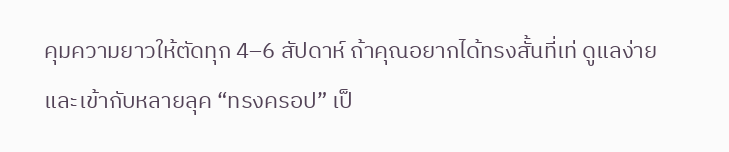คุมความยาวให้ตัดทุก 4–6 สัปดาห์ ถ้าคุณอยากได้ทรงสั้นที่เท่ ดูแลง่าย และเข้ากับหลายลุค “ทรงครอป” เป็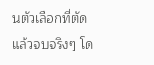นตัวเลือกที่ตัดแล้วจบจริงๆ โด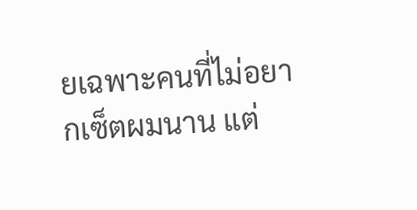ยเฉพาะคนที่ไม่อยากเซ็ตผมนาน แต่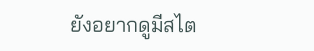ยังอยากดูมีสไต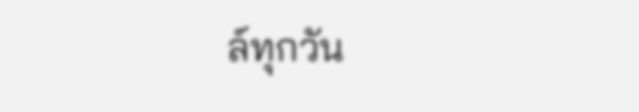ล์ทุกวัน